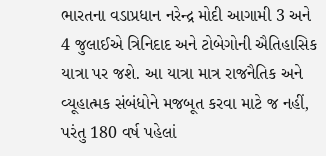ભારતના વડાપ્રધાન નરેન્દ્ર મોદી આગામી 3 અને 4 જુલાઈએ ત્રિનિદાદ અને ટોબેગોની ઐતિહાસિક યાત્રા પર જશે. આ યાત્રા માત્ર રાજનૈતિક અને વ્યૂહાત્મક સંબંધોને મજબૂત કરવા માટે જ નહીં, પરંતુ 180 વર્ષ પહેલાં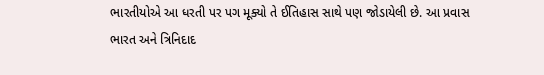ભારતીયોએ આ ધરતી પર પગ મૂક્યો તે ઈતિહાસ સાથે પણ જોડાયેલી છે. આ પ્રવાસ ભારત અને ત્રિનિદાદ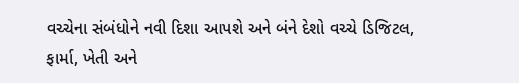વચ્ચેના સંબંધોને નવી દિશા આપશે અને બંને દેશો વચ્ચે ડિજિટલ, ફાર્મા, ખેતી અને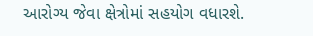આરોગ્ય જેવા ક્ષેત્રોમાં સહયોગ વધારશે.